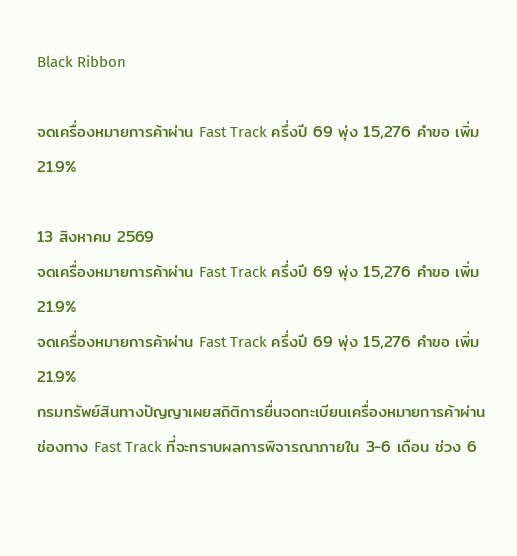Black Ribbon

จดเครื่องหมายการค้าผ่าน Fast Track ครึ่งปี 69 พุ่ง 15,276 คำขอ เพิ่ม 21.9%

13 สิงหาคม 2569
จดเครื่องหมายการค้าผ่าน Fast Track ครึ่งปี 69 พุ่ง 15,276 คำขอ เพิ่ม 21.9%
จดเครื่องหมายการค้าผ่าน Fast Track ครึ่งปี 69 พุ่ง 15,276 คำขอ เพิ่ม 21.9%
กรมทรัพย์สินทางปัญญาเผยสถิติการยื่นจดทะเบียนเครื่องหมายการค้าผ่านช่องทาง Fast Track ที่จะทราบผลการพิจารณาภายใน 3-6 เดือน ช่วง 6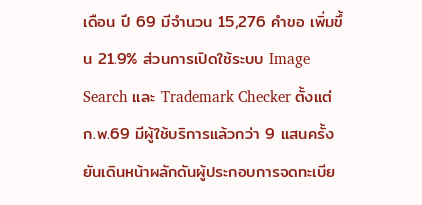เดือน ปี 69 มีจำนวน 15,276 คำขอ เพิ่มขึ้น 21.9% ส่วนการเปิดใช้ระบบ Image Search และ Trademark Checker ตั้งแต่ ก.พ.69 มีผู้ใช้บริการแล้วกว่า 9 แสนครั้ง ยันเดินหน้าผลักดันผู้ประกอบการจดทะเบีย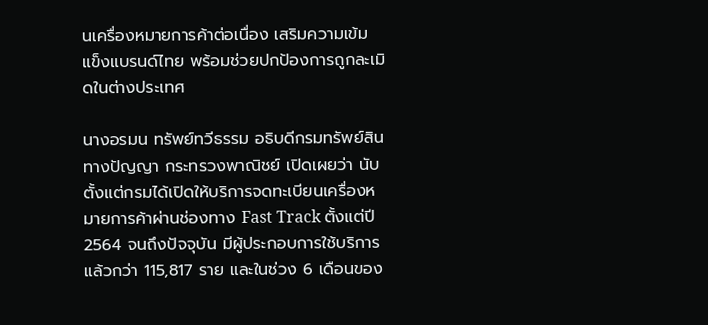นเครื่องหมายการค้าต่อเนื่อง เสริมความเข้มแข็งแบรนด์ไทย พร้อมช่วยปกป้องการถูกละเมิดในต่างประเทศ

นางอรมน ทรัพย์ทวีธรรม อธิบดีกรมทรัพย์สินทางปัญญา กระทรวงพาณิชย์ เปิดเผยว่า นับตั้งแต่กรมได้เปิดให้บริการจดทะเบียนเครื่องหมายการค้าผ่านช่องทาง Fast Track ตั้งแต่ปี 2564 จนถึงปัจจุบัน มีผู้ประกอบการใช้บริการแล้วกว่า 115,817 ราย และในช่วง 6 เดือนของ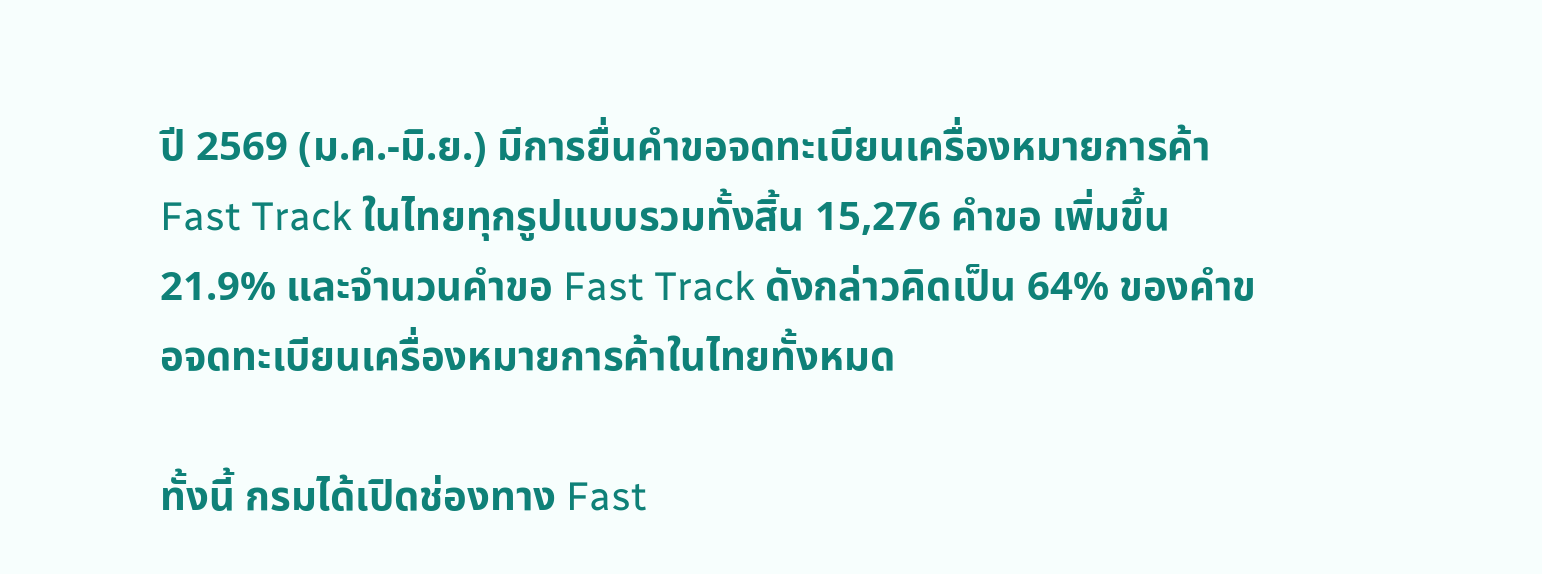ปี 2569 (ม.ค.-มิ.ย.) มีการยื่นคำขอจดทะเบียนเครื่องหมายการค้า Fast Track ในไทยทุกรูปแบบรวมทั้งสิ้น 15,276 คำขอ เพิ่มขึ้น 21.9% และจำนวนคำขอ Fast Track ดังกล่าวคิดเป็น 64% ของคำขอจดทะเบียนเครื่องหมายการค้าในไทยทั้งหมด

ทั้งนี้ กรมได้เปิดช่องทาง Fast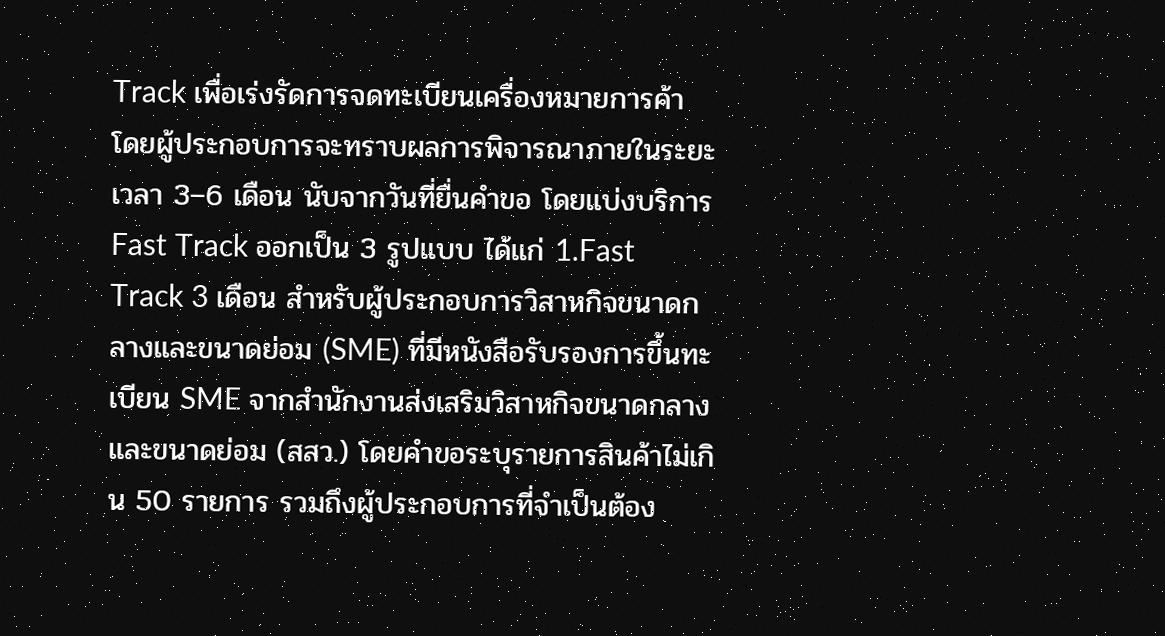Track เพื่อเร่งรัดการจดทะเบียนเครื่องหมายการค้า โดยผู้ประกอบการจะทราบผลการพิจารณาภายในระยะเวลา 3–6 เดือน นับจากวันที่ยื่นคำขอ โดยแบ่งบริการ Fast Track ออกเป็น 3 รูปแบบ ได้แก่ 1.Fast Track 3 เดือน สำหรับผู้ประกอบการวิสาหกิจขนาดกลางและขนาดย่อม (SME) ที่มีหนังสือรับรองการขึ้นทะเบียน SME จากสำนักงานส่งเสริมวิสาหกิจขนาดกลางและขนาดย่อม (สสว.) โดยคำขอระบุรายการสินค้าไม่เกิน 50 รายการ รวมถึงผู้ประกอบการที่จำเป็นต้อง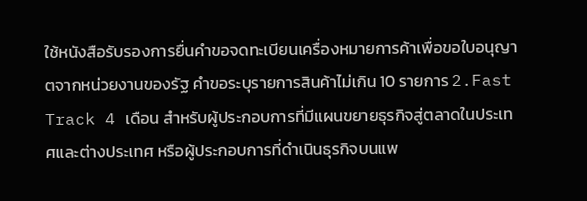ใช้หนังสือรับรองการยื่นคำขอจดทะเบียนเครื่องหมายการค้าเพื่อขอใบอนุญาตจากหน่วยงานของรัฐ คำขอระบุรายการสินค้าไม่เกิน 10 รายการ 2.Fast Track 4 เดือน สำหรับผู้ประกอบการที่มีแผนขยายธุรกิจสู่ตลาดในประเทศและต่างประเทศ หรือผู้ประกอบการที่ดำเนินธุรกิจบนแพ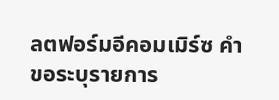ลตฟอร์มอีคอมเมิร์ซ คำขอระบุรายการ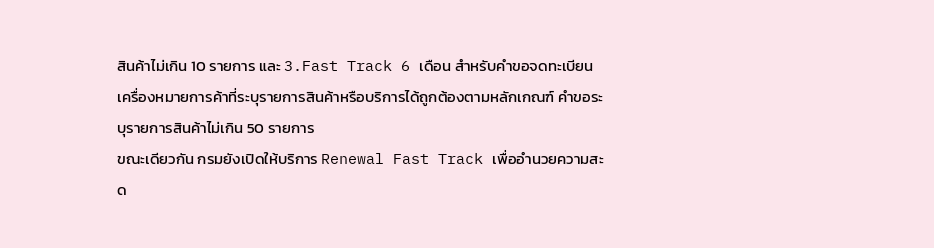สินค้าไม่เกิน 10 รายการ และ 3.Fast Track 6 เดือน สำหรับคำขอจดทะเบียนเครื่องหมายการค้าที่ระบุรายการสินค้าหรือบริการได้ถูกต้องตามหลักเกณฑ์ คำขอระบุรายการสินค้าไม่เกิน 50 รายการ
ขณะเดียวกัน กรมยังเปิดให้บริการ Renewal Fast Track เพื่ออำนวยความสะด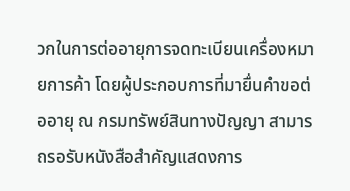วกในการต่ออายุการจดทะเบียนเครื่องหมายการค้า โดยผู้ประกอบการที่มายื่นคำขอต่ออายุ ณ กรมทรัพย์สินทางปัญญา สามารถรอรับหนังสือสำคัญแสดงการ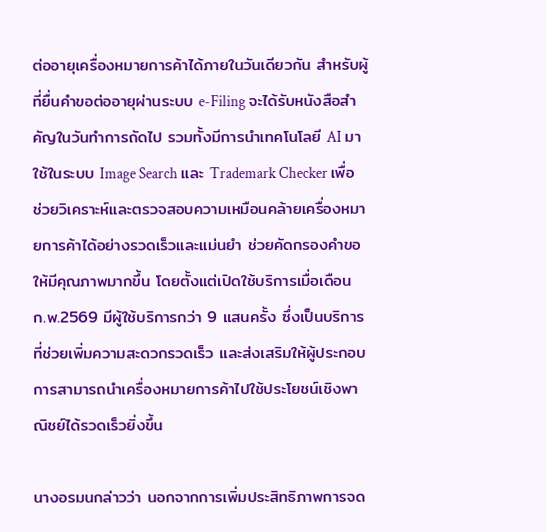ต่ออายุเครื่องหมายการค้าได้ภายในวันเดียวกัน สำหรับผู้ที่ยื่นคำขอต่ออายุผ่านระบบ e-Filing จะได้รับหนังสือสำคัญในวันทำการถัดไป รวมทั้งมีการนำเทคโนโลยี AI มาใช้ในระบบ Image Search และ Trademark Checker เพื่อช่วยวิเคราะห์และตรวจสอบความเหมือนคล้ายเครื่องหมายการค้าได้อย่างรวดเร็วและแม่นยำ ช่วยคัดกรองคำขอให้มีคุณภาพมากขึ้น โดยตั้งแต่เปิดใช้บริการเมื่อเดือน ก.พ.2569 มีผู้ใช้บริการกว่า 9 แสนครั้ง ซึ่งเป็นบริการที่ช่วยเพิ่มความสะดวกรวดเร็ว และส่งเสริมให้ผู้ประกอบการสามารถนำเครื่องหมายการค้าไปใช้ประโยชน์เชิงพาณิชย์ได้รวดเร็วยิ่งขึ้น

นางอรมนกล่าวว่า นอกจากการเพิ่มประสิทธิภาพการจด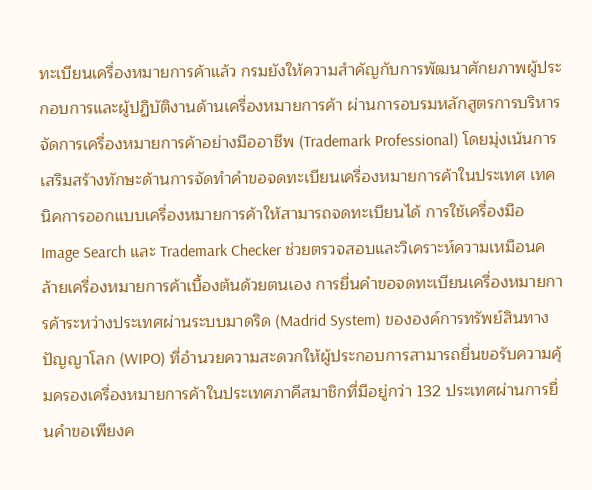ทะเบียนเครื่องหมายการค้าแล้ว กรมยังให้ความสำคัญกับการพัฒนาศักยภาพผู้ประกอบการและผู้ปฏิบัติงานด้านเครื่องหมายการค้า ผ่านการอบรมหลักสูตรการบริหารจัดการเครื่องหมายการค้าอย่างมืออาชีพ (Trademark Professional) โดยมุ่งเน้นการเสริมสร้างทักษะด้านการจัดทำคำขอจดทะเบียนเครื่องหมายการค้าในประเทศ เทคนิคการออกแบบเครื่องหมายการค้าให้สามารถจดทะเบียนได้ การใช้เครื่องมือ Image Search และ Trademark Checker ช่วยตรวจสอบและวิเคราะห์ความเหมือนคล้ายเครื่องหมายการค้าเบื้องต้นด้วยตนเอง การยื่นคำขอจดทะเบียนเครื่องหมายการค้าระหว่างประเทศผ่านระบบมาดริด (Madrid System) ขององค์การทรัพย์สินทางปัญญาโลก (WIPO) ที่อำนวยความสะดวกให้ผู้ประกอบการสามารถยื่นขอรับความคุ้มครองเครื่องหมายการค้าในประเทศภาคีสมาชิกที่มีอยู่กว่า 132 ประเทศผ่านการยื่นคำขอเพียงค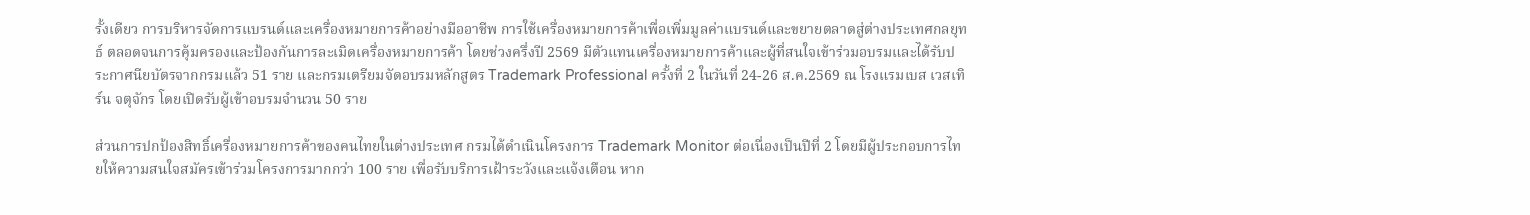รั้งเดียว การบริหารจัดการแบรนด์และเครื่องหมายการค้าอย่างมืออาชีพ การใช้เครื่องหมายการค้าเพื่อเพิ่มมูลค่าแบรนด์และขยายตลาดสู่ต่างประเทศกลยุทธ์ ตลอดจนการคุ้มครองและป้องกันการละเมิดเครื่องหมายการค้า โดยช่วงครึ่งปี 2569 มีตัวแทนเครื่องหมายการค้าและผู้ที่สนใจเข้าร่วมอบรมและได้รับประกาศนียบัตรจากกรมแล้ว 51 ราย และกรมเตรียมจัดอบรมหลักสูตร Trademark Professional ครั้งที่ 2 ในวันที่ 24-26 ส.ค.2569 ณ โรงแรมเบส เวสเทิร์น จตุจักร โดยเปิดรับผู้เข้าอบรมจำนวน 50 ราย

ส่วนการปกป้องสิทธิ์เครื่องหมายการค้าของคนไทยในต่างประเทศ กรมได้ดำเนินโครงการ Trademark Monitor ต่อเนื่องเป็นปีที่ 2 โดยมีผู้ประกอบการไทยให้ความสนใจสมัครเข้าร่วมโครงการมากกว่า 100 ราย เพื่อรับบริการเฝ้าระวังและแจ้งเตือน หาก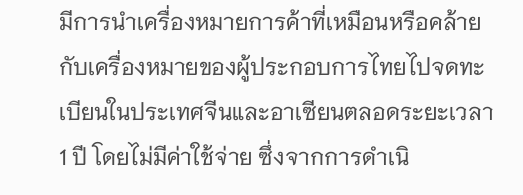มีการนำเครื่องหมายการค้าที่เหมือนหรือคล้ายกับเครื่องหมายของผู้ประกอบการไทยไปจดทะเบียนในประเทศจีนและอาเซียนตลอดระยะเวลา 1 ปี โดยไม่มีค่าใช้จ่าย ซึ่งจากการดำเนิ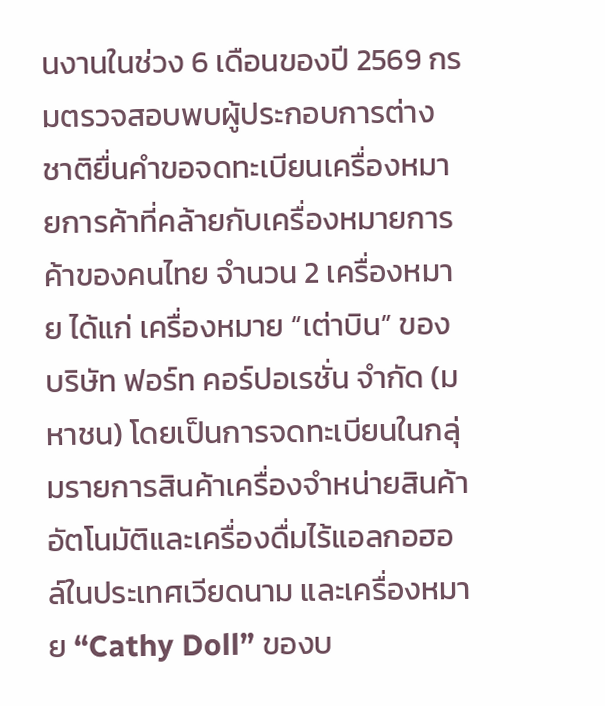นงานในช่วง 6 เดือนของปี 2569 กรมตรวจสอบพบผู้ประกอบการต่างชาติยื่นคำขอจดทะเบียนเครื่องหมายการค้าที่คล้ายกับเครื่องหมายการค้าของคนไทย จำนวน 2 เครื่องหมาย ได้แก่ เครื่องหมาย “เต่าบิน” ของบริษัท ฟอร์ท คอร์ปอเรชั่น จำกัด (มหาชน) โดยเป็นการจดทะเบียนในกลุ่มรายการสินค้าเครื่องจำหน่ายสินค้าอัตโนมัติและเครื่องดื่มไร้แอลกอฮอล์ในประเทศเวียดนาม และเครื่องหมาย “Cathy Doll” ของบ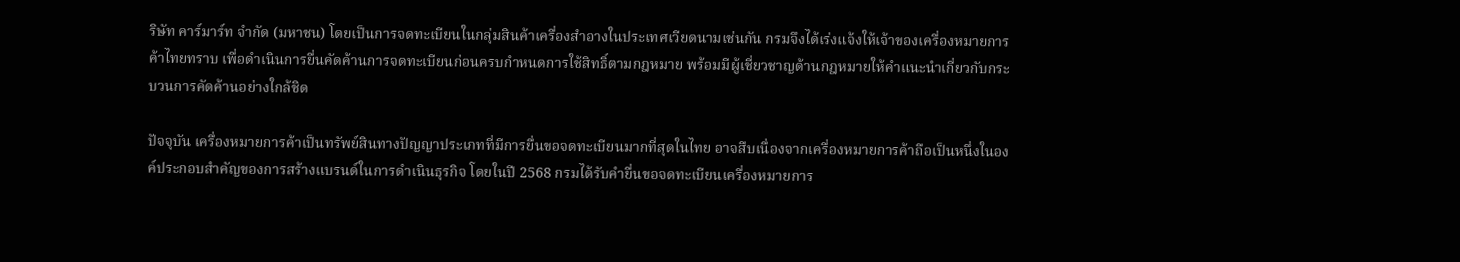ริษัท คาร์มาร์ท จำกัด (มหาชน) โดยเป็นการจดทะเบียนในกลุ่มสินค้าเครื่องสำอางในประเทศเวียดนามเช่นกัน กรมจึงได้เร่งแจ้งให้เจ้าของเครื่องหมายการค้าไทยทราบ เพื่อดำเนินการยื่นคัดค้านการจดทะเบียนก่อนครบกำหนดการใช้สิทธิ์ตามกฎหมาย พร้อมมีผู้เชี่ยวชาญด้านกฎหมายให้คำแนะนำเกี่ยวกับกระบวนการคัดค้านอย่างใกล้ชิด

ปัจจุบัน เครื่องหมายการค้าเป็นทรัพย์สินทางปัญญาประเภทที่มีการยื่นขอจดทะเบียนมากที่สุดในไทย อาจสืบเนื่องจากเครื่องหมายการค้าถือเป็นหนึ่งในองค์ประกอบสำคัญของการสร้างแบรนด์ในการดำเนินธุรกิจ โดยในปี 2568 กรมได้รับคำยื่นขอจดทะเบียนเครื่องหมายการ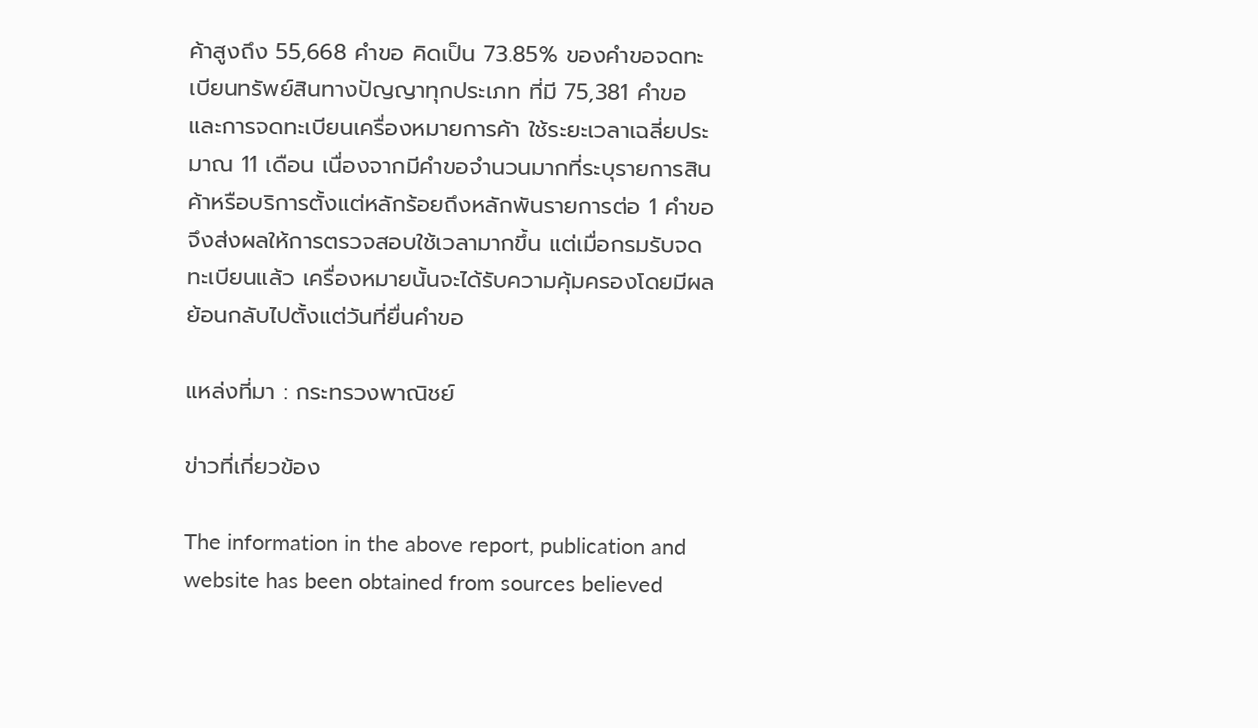ค้าสูงถึง 55,668 คำขอ คิดเป็น 73.85% ของคำขอจดทะเบียนทรัพย์สินทางปัญญาทุกประเภท ที่มี 75,381 คำขอ และการจดทะเบียนเครื่องหมายการค้า ใช้ระยะเวลาเฉลี่ยประมาณ 11 เดือน เนื่องจากมีคำขอจำนวนมากที่ระบุรายการสินค้าหรือบริการตั้งแต่หลักร้อยถึงหลักพันรายการต่อ 1 คำขอ จึงส่งผลให้การตรวจสอบใช้เวลามากขึ้น แต่เมื่อกรมรับจดทะเบียนแล้ว เครื่องหมายนั้นจะได้รับความคุ้มครองโดยมีผลย้อนกลับไปตั้งแต่วันที่ยื่นคำขอ

แหล่งที่มา : กระทรวงพาณิชย์

ข่าวที่เกี่ยวข้อง

The information in the above report, publication and website has been obtained from sources believed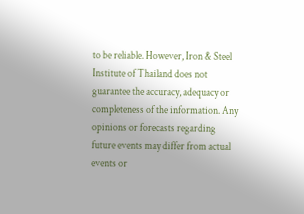to be reliable. However, Iron & Steel Institute of Thailand does not guarantee the accuracy, adequacy or completeness of the information. Any opinions or forecasts regarding future events may differ from actual events or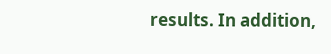results. In addition,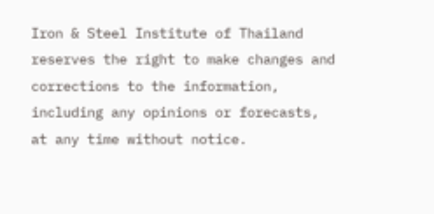Iron & Steel Institute of Thailand reserves the right to make changes and corrections to the information, including any opinions or forecasts, at any time without notice.